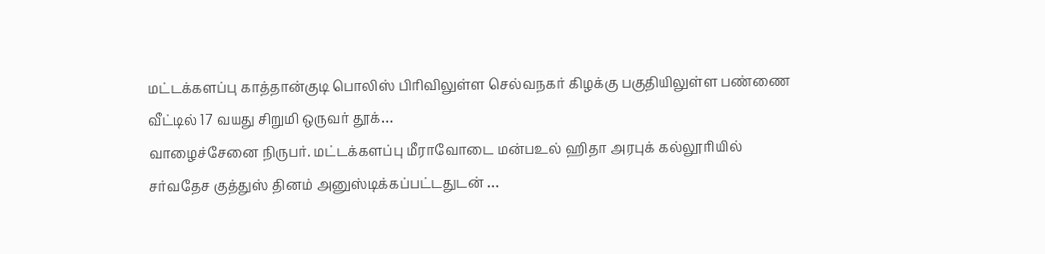மட்டக்களப்பு காத்தான்குடி பொலிஸ் பிரிவிலுள்ள செல்வநகர் கிழக்கு பகுதியிலுள்ள பண்ணை வீட்டில் 17 வயது சிறுமி ஒருவர் தூக்…
வாழைச்சேனை நிருபர். மட்டக்களப்பு மீராவோடை மன்பஉல் ஹிதா அரபுக் கல்லூரியில் சர்வதேச குத்துஸ் தினம் அனுஸ்டிக்கப்பட்டதுடன் …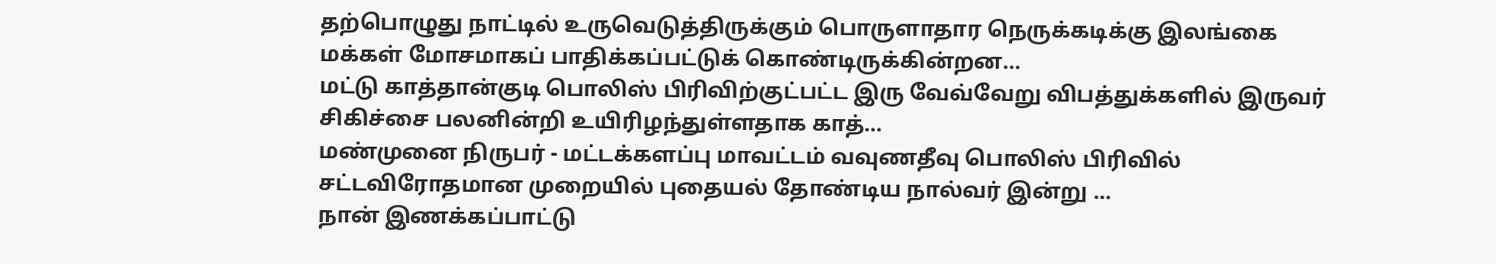தற்பொழுது நாட்டில் உருவெடுத்திருக்கும் பொருளாதார நெருக்கடிக்கு இலங்கை மக்கள் மோசமாகப் பாதிக்கப்பட்டுக் கொண்டிருக்கின்றன…
மட்டு காத்தான்குடி பொலிஸ் பிரிவிற்குட்பட்ட இரு வேவ்வேறு விபத்துக்களில் இருவர் சிகிச்சை பலனின்றி உயிரிழந்துள்ளதாக காத்…
மண்முனை நிருபர் - மட்டக்களப்பு மாவட்டம் வவுணதீவு பொலிஸ் பிரிவில் சட்டவிரோதமான முறையில் புதையல் தோண்டிய நால்வர் இன்று …
நான் இணக்கப்பாட்டு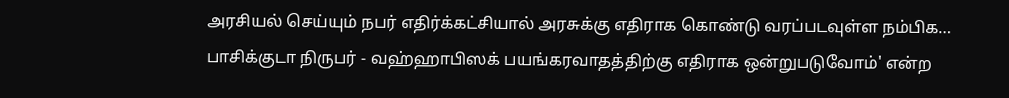அரசியல் செய்யும் நபர் எதிர்க்கட்சியால் அரசுக்கு எதிராக கொண்டு வரப்படவுள்ள நம்பிக…
பாசிக்குடா நிருபர் - வஹ்ஹாபிஸக் பயங்கரவாதத்திற்கு எதிராக ஒன்றுபடுவோம்' என்ற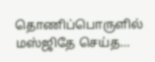தொணிப்பொருளில் மஸ்ஜிதே செய்த…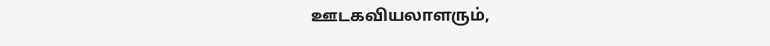ஊடகவியலாளரும்,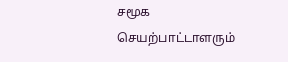சமூக செயற்பாட்டாளரும்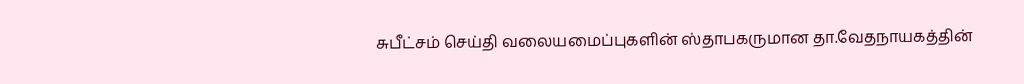சுபீட்சம் செய்தி வலையமைப்புகளின் ஸ்தாபகருமான தா.வேதநாயகத்தின்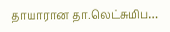தாயாரான தா.லெட்சுமிப…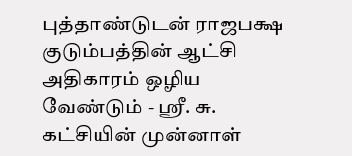புத்தாண்டுடன் ராஜபக்ஷ குடும்பத்தின் ஆட்சி அதிகாரம் ஒழிய வேண்டும் - ஸ்ரீ. சு. கட்சியின் முன்னாள்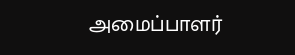அமைப்பாளர்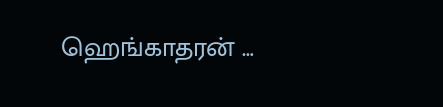ஹெங்காதரன் …